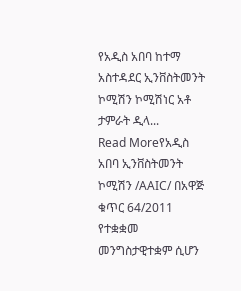የአዲስ አበባ ከተማ አስተዳደር ኢንቨስትመንት ኮሚሽን ኮሚሽነር አቶ ታምራት ዲላ...
Read Moreየአዲስ አበባ ኢንቨስትመንት ኮሚሽን /AAIC/ በአዋጅ ቁጥር 64/2011 የተቋቋመ መንግስታዊተቋም ሲሆን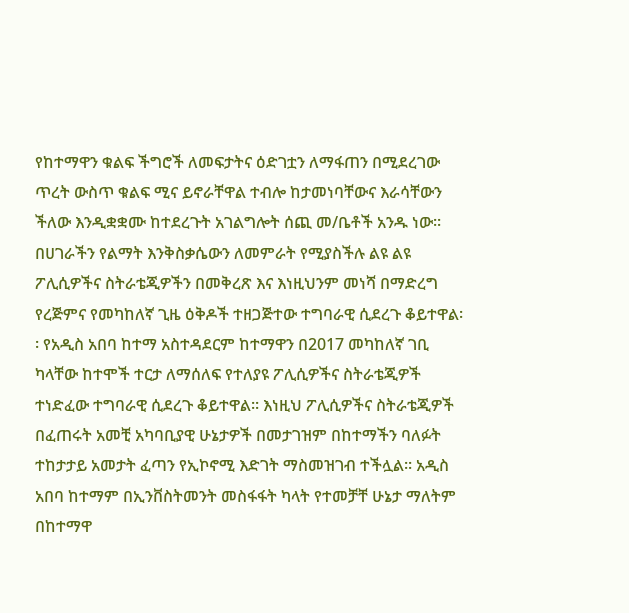የከተማዋን ቁልፍ ችግሮች ለመፍታትና ዕድገቷን ለማፋጠን በሚደረገው ጥረት ውስጥ ቁልፍ ሚና ይኖራቸዋል ተብሎ ከታመነባቸውና እራሳቸውን ችለው እንዲቋቋሙ ከተደረጉት አገልግሎት ሰጪ መ/ቤቶች አንዱ ነው፡፡
በሀገራችን የልማት እንቅስቃሴውን ለመምራት የሚያስችሉ ልዩ ልዩ ፖሊሲዎችና ስትራቴጂዎችን በመቅረጽ እና እነዚህንም መነሻ በማድረግ የረጅምና የመካከለኛ ጊዜ ዕቅዶች ተዘጋጅተው ተግባራዊ ሲደረጉ ቆይተዋል፡፡ የአዲስ አበባ ከተማ አስተዳደርም ከተማዋን በ2017 መካከለኛ ገቢ ካላቸው ከተሞች ተርታ ለማሰለፍ የተለያዩ ፖሊሲዎችና ስትራቴጂዎች ተነድፈው ተግባራዊ ሲደረጉ ቆይተዋል፡፡ እነዚህ ፖሊሲዎችና ስትራቴጂዎች በፈጠሩት አመቺ አካባቢያዊ ሁኔታዎች በመታገዝም በከተማችን ባለፉት ተከታታይ አመታት ፈጣን የኢኮኖሚ እድገት ማስመዝገብ ተችሏል፡፡ አዲስ አበባ ከተማም በኢንቨስትመንት መስፋፋት ካላት የተመቻቸ ሁኔታ ማለትም በከተማዋ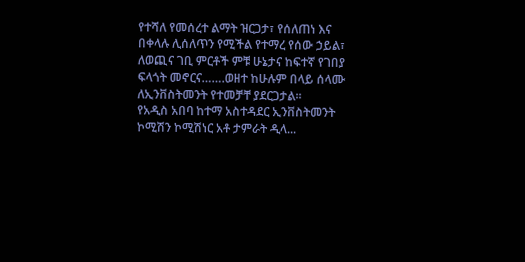የተሻለ የመሰረተ ልማት ዝርጋታ፣ የሰለጠነ እና በቀላሉ ሊሰለጥን የሚችል የተማረ የሰው ኃይል፣ ለወጪና ገቢ ምርቶች ምቹ ሁኔታና ከፍተኛ የገበያ ፍላጎት መኖርና…….ወዘተ ከሁሉም በላይ ሰላሙ ለኢንቨስትመንት የተመቻቸ ያደርጋታል፡፡
የአዲስ አበባ ከተማ አስተዳደር ኢንቨስትመንት ኮሚሽን ኮሚሽነር አቶ ታምራት ዲላ...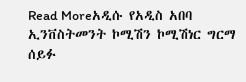Read Moreአዲሱ የአዲስ አበባ ኢንቨስትመንት ኮሚሽን ኮሚሽነር ግርማ ሰይፉ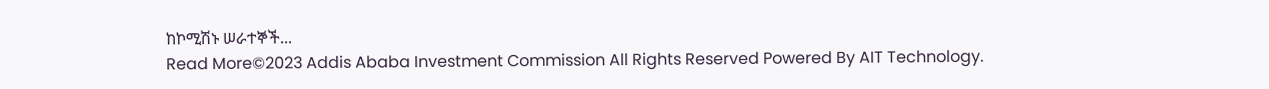ከኮሚሽኑ ሠራተኞች...
Read More©2023 Addis Ababa Investment Commission All Rights Reserved Powered By AIT Technology.